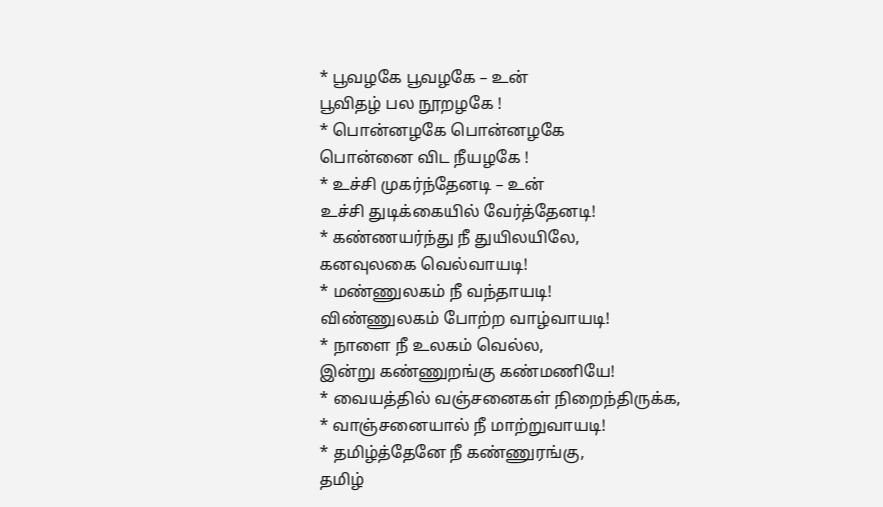* பூவழகே பூவழகே – உன்
பூவிதழ் பல நூறழகே !
* பொன்னழகே பொன்னழகே
பொன்னை விட நீயழகே !
* உச்சி முகர்ந்தேனடி – உன்
உச்சி துடிக்கையில் வேர்த்தேனடி!
* கண்ணயர்ந்து நீ துயிலயிலே,
கனவுலகை வெல்வாயடி!
* மண்ணுலகம் நீ வந்தாயடி!
விண்ணுலகம் போற்ற வாழ்வாயடி!
* நாளை நீ உலகம் வெல்ல,
இன்று கண்ணுறங்கு கண்மணியே!
* வையத்தில் வஞ்சனைகள் நிறைந்திருக்க,
* வாஞ்சனையால் நீ மாற்றுவாயடி!
* தமிழ்த்தேனே நீ கண்ணுரங்கு,
தமிழ்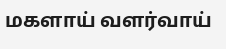மகளாய் வளர்வாய்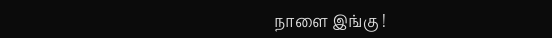நாளை இங்கு !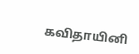கவிதாயினி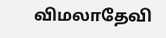விமலாதேவி